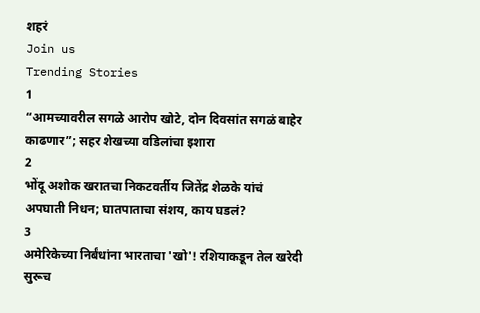शहरं
Join us
Trending Stories
1
“आमच्यावरील सगळे आरोप खोटे, दोन दिवसांत सगळं बाहेर काढणार”; सहर शेखच्या वडिलांचा इशारा
2
भोंदू अशोक खरातचा निकटवर्तीय जितेंद्र शेळके यांचं अपघाती निधन; घातपाताचा संशय, काय घडलं?
3
अमेरिकेच्या निर्बंधांना भारताचा 'खो'! रशियाकडून तेल खरेदी सुरूच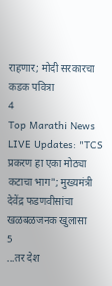राहणार; मोदी सरकारचा कडक पवित्रा
4
Top Marathi News LIVE Updates: "TCS प्रकरण हा एका मोठ्या कटाचा भाग"; मुख्यमंत्री देवेंद्र फडणवीसांचा खळबळजनक खुलासा
5
...तर देश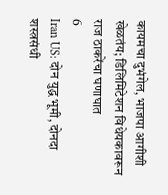कायमचा दुभंगेल, भाजपा आगीशी खेळतंय; डिलिमिटेशन विधेयकावरून राज ठाकरेंचा घणाघात
6
Iran US: दोन युद्ध भूमी, दोनदा शस्त्रसंधी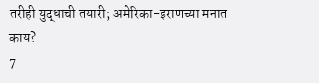तरीही युद्धाची तयारी; अमेरिका-इराणच्या मनात काय?
7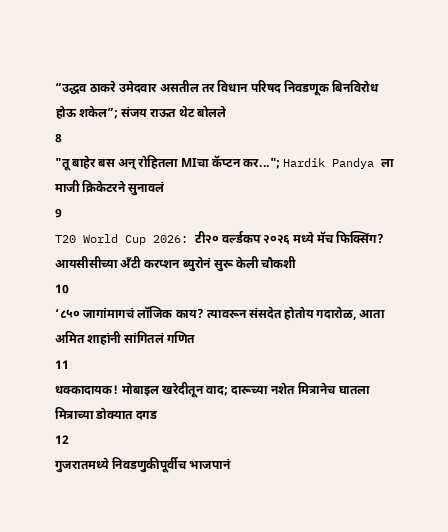“उद्धव ठाकरे उमेदवार असतील तर विधान परिषद निवडणूक बिनविरोध होऊ शकेल”; संजय राऊत थेट बोलले
8
"तू बाहेर बस अन् रोहितला MIचा कॅप्टन कर..."; Hardik Pandya ला माजी क्रिकेटरने सुनावलं
9
T20 World Cup 2026: टी२० वर्ल्डकप २०२६ मध्ये मॅच फिक्सिंग? आयसीसीच्या अँटी करप्शन ब्युरोनं सुरू केली चौकशी
10
‘८५० जागांमागचं लॉजिक काय? त्यावरून संसदेत होतोय गदारोळ, आता अमित शाहांनी सांगितलं गणित
11
धक्कादायक! मोबाइल खरेदीतून वाद; दारूच्या नशेत मित्रानेच घातला मित्राच्या डोक्यात दगड
12
गुजरातमध्ये निवडणुकीपूर्वीच भाजपानं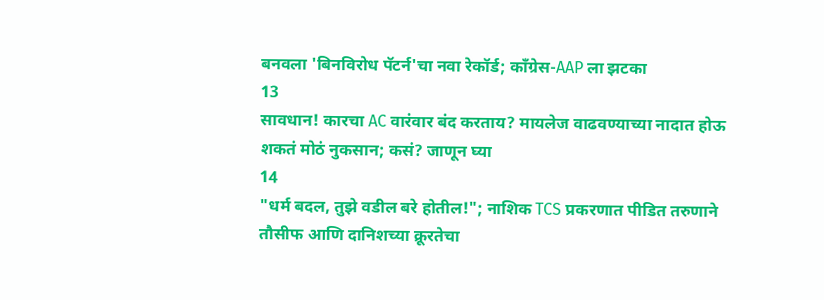बनवला 'बिनविरोध पॅटर्न'चा नवा रेकॉर्ड; काँग्रेस-AAP ला झटका
13
सावधान! कारचा AC वारंवार बंद करताय? मायलेज वाढवण्याच्या नादात होऊ शकतं मोठं नुकसान; कसं? जाणून घ्या
14
"धर्म बदल, तुझे वडील बरे होतील!"; नाशिक TCS प्रकरणात पीडित तरुणाने तौसीफ आणि दानिशच्या क्रूरतेचा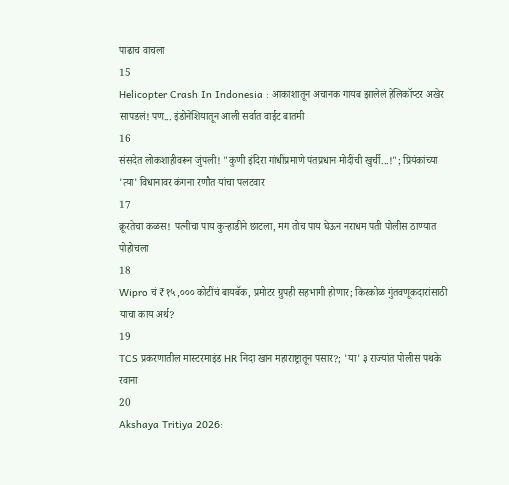पाढाच वाचला
15
Helicopter Crash In Indonesia : आकाशातून अचानक गायब झालेलं हेलिकॉप्टर अखेर सापडलं! पण... इंडोनेशियातून आली सर्वात वाईट बातमी
16
संसदेत लोकशाहीवरून जुंपली! "कुणी इंदिरा गांधींप्रमाणे पंतप्रधान मोदींची खुर्ची...!"; प्रियंकांच्या 'त्या' विधानावर कंगना रणौत यांचा पलटवार
17
क्रूरतेचा कळस! पत्नीचा पाय कुऱ्हाडीने छाटला, मग तोच पाय घेऊन नराधम पती पोलीस ठाण्यात पोहोचला
18
Wipro चं ₹१५,००० कोटींचं बायबॅक, प्रमोटर ग्रुपही सहभागी होणार; किरकोळ गुंतवणूकदारांसाठी याचा काय अर्थ?
19
TCS प्रकरणातील मास्टरमाइंड HR निदा खान महाराष्ट्रातून पसार?; 'या' ३ राज्यांत पोलीस पथके रवाना
20
Akshaya Tritiya 2026: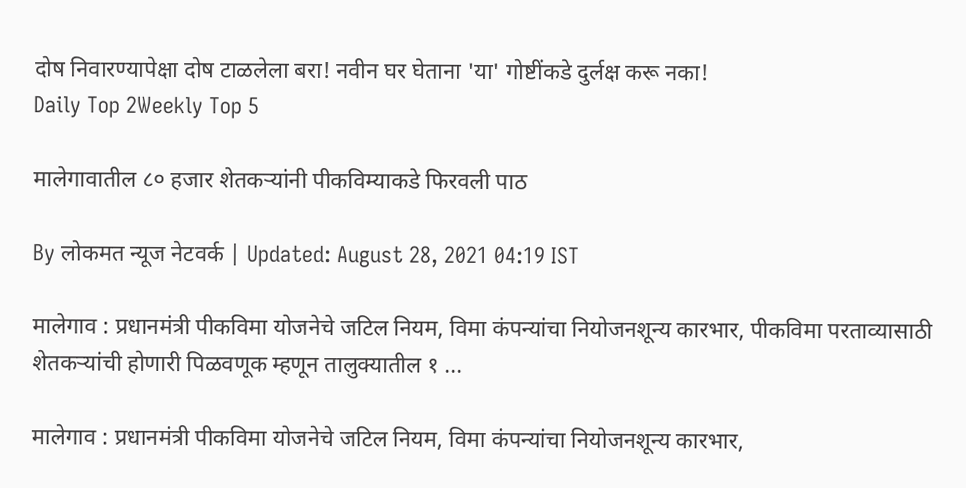दोष निवारण्यापेक्षा दोष टाळलेला बरा! नवीन घर घेताना 'या' गोष्टींकडे दुर्लक्ष करू नका!
Daily Top 2Weekly Top 5

मालेगावातील ८० हजार शेतकऱ्यांनी पीकविम्याकडे फिरवली पाठ

By लोकमत न्यूज नेटवर्क | Updated: August 28, 2021 04:19 IST

मालेगाव : प्रधानमंत्री पीकविमा योजनेचे जटिल नियम, विमा कंपन्यांचा नियोजनशून्य कारभार, पीकविमा परताव्यासाठी शेतकऱ्यांची होणारी पिळवणूक म्हणून तालुक्यातील १ ...

मालेगाव : प्रधानमंत्री पीकविमा योजनेचे जटिल नियम, विमा कंपन्यांचा नियोजनशून्य कारभार,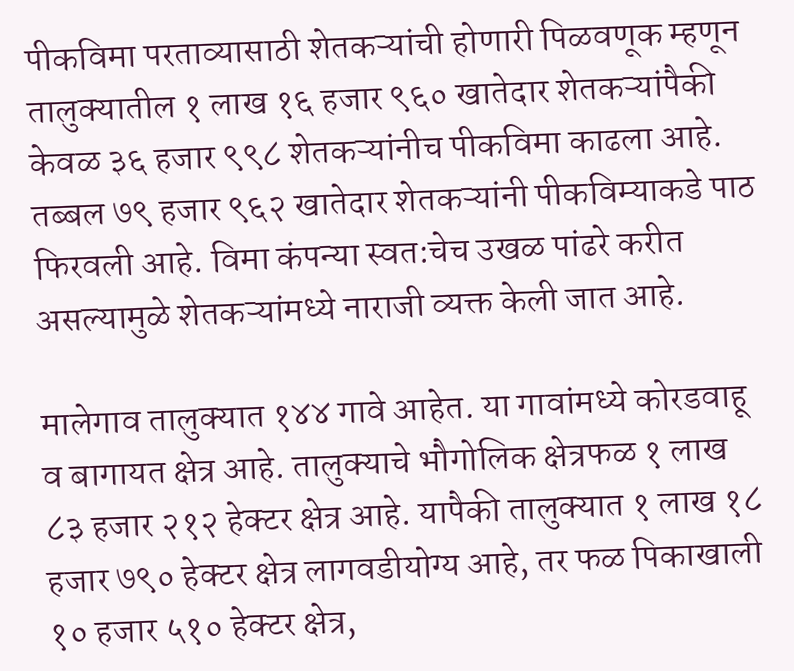पीकविमा परताव्यासाठी शेतकऱ्यांची होणारी पिळवणूक म्हणून तालुक्यातील १ लाख १६ हजार ९६० खातेदार शेतकऱ्यांपैकी केवळ ३६ हजार ९९८ शेतकऱ्यांनीच पीकविमा काढला आहे. तब्बल ७९ हजार ९६२ खातेदार शेतकऱ्यांनी पीकविम्याकडे पाठ फिरवली आहे. विमा कंपन्या स्वत:चेच उखळ पांढरे करीत असल्यामुळे शेतकऱ्यांमध्ये नाराजी व्यक्त केली जात आहे.

मालेगाव तालुक्यात १४४ गावे आहेत. या गावांमध्ये कोरडवाहू व बागायत क्षेत्र आहे. तालुक्याचे भौगोलिक क्षेत्रफळ १ लाख ८३ हजार २१२ हेक्टर क्षेत्र आहे. यापैकी तालुक्यात १ लाख १८ हजार ७९० हेक्टर क्षेत्र लागवडीयोग्य आहे, तर फळ पिकाखाली १० हजार ५१० हेक्टर क्षेत्र,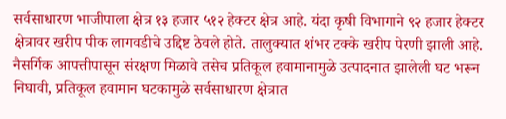सर्वसाधारण भाजीपाला क्षेत्र १३ हजार ५१२ हेक्टर क्षेत्र आहे. यंदा कृषी विभागाने ९२ हजार हेक्टर क्षेत्रावर खरीप पीक लागवडीचे उद्दिष्ट ठेवले होते. तालुक्यात शंभर टक्के खरीप पेरणी झाली आहे. नैसर्गिक आपत्तीपासून संरक्षण मिळावे तसेच प्रतिकूल हवामानामुळे उत्पादनात झालेली घट भरून निघावी, प्रतिकूल हवामान घटकामुळे सर्वसाधारण क्षेत्रात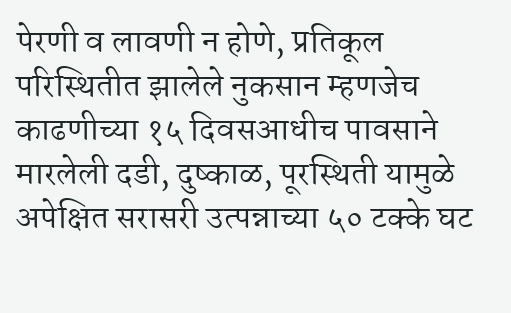पेरणी व लावणी न होणे, प्रतिकूल परिस्थितीत झालेले नुकसान म्हणजेच काढणीच्या १५ दिवसआधीच पावसाने मारलेली दडी, दुष्काळ, पूरस्थिती यामुळे अपेक्षित सरासरी उत्पन्नाच्या ५० टक्के घट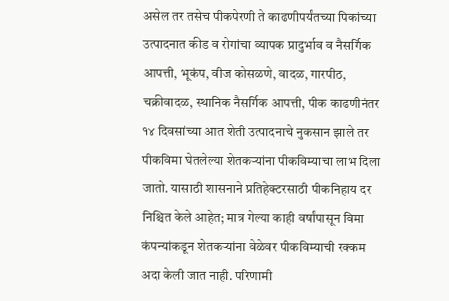असेल तर तसेच पीकपेरणी ते काढणीपर्यंतच्या पिकांच्या उत्पादनात कीड व रोगांचा व्यापक प्रादुर्भाव व नैसर्गिक आपत्ती, भूकंप, वीज कोसळणे, वादळ, गारपीठ, चक्रीवादळ, स्थानिक नैसर्गिक आपत्ती, पीक काढणीनंतर १४ दिवसांच्या आत शेती उत्पादनाचे नुकसान झाले तर पीकविमा घेतलेल्या शेतकऱ्यांना पीकविम्याचा लाभ दिला जातो. यासाठी शासनाने प्रतिहेक्टरसाठी पीकनिहाय दर निश्चित केले आहेत; मात्र गेल्या काही वर्षांपासून विमा कंपन्यांकडून शेतकऱ्यांना वेळेवर पीकविम्याची रक्कम अदा केली जात नाही. परिणामी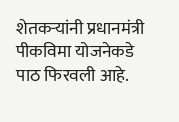शेतकऱ्यांनी प्रधानमंत्री पीकविमा योजनेकडे पाठ फिरवली आहे.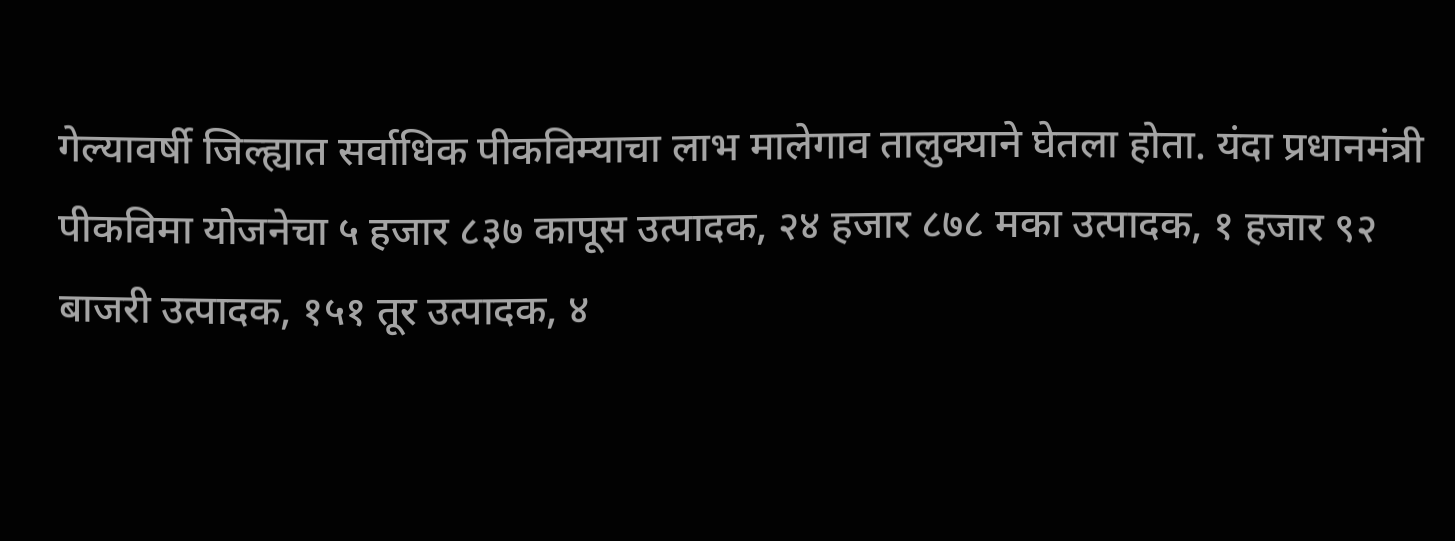गेल्यावर्षी जिल्ह्यात सर्वाधिक पीकविम्याचा लाभ मालेगाव तालुक्याने घेतला होता. यंदा प्रधानमंत्री पीकविमा योजनेचा ५ हजार ८३७ कापूस उत्पादक, २४ हजार ८७८ मका उत्पादक, १ हजार ९२ बाजरी उत्पादक, १५१ तूर उत्पादक, ४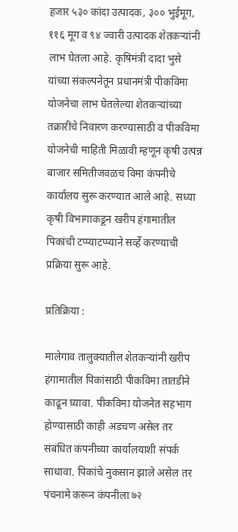हजार ५३० कांदा उत्पादक, ३०० भुईमूग, ११६ मूग व ९४ ज्वारी उत्पादक शेतकऱ्यांनी लाभ घेतला आहे. कृषिमंत्री दादा भुसे यांच्या संकल्पनेतून प्रधानमंत्री पीकविमा योजनेचा लाभ घेतलेल्या शेतकऱ्यांच्या तक्रारींचे निवारण करण्यासाठी व पीकविमा योजनेची माहिती मिळावी म्हणून कृषी उत्पन्न बाजार समितीजवळच विमा कंपनीचे कार्यालय सुरू करण्यात आले आहे. सध्या कृषी विभागाकडून खरीप हंगामातील पिकांची टप्प्याटप्प्याने सर्व्हे करण्याची प्रक्रिया सुरू आहे.

प्रतिक्रिया :

मालेगाव तालुक्यातील शेतकऱ्यांनी खरीप हंगामातील पिकांसाठी पीकविमा तातडीने काढून घ्यावा. पीकविमा योजनेत सहभाग होण्यासाठी काही अडचण असेल तर संबंधित कंपनीच्या कार्यालयाशी संपर्क साधावा. पिकांचे नुकसान झाले असेल तर पंचनामे करून कंपनीला ७२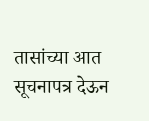तासांच्या आत सूचनापत्र देऊन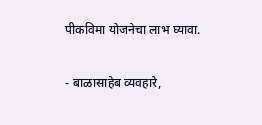पीकविमा योजनेचा लाभ घ्यावा.

- बाळासाहेब व्यवहारे,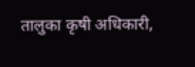तालुका कृषी अधिकारी,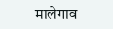मालेगाव